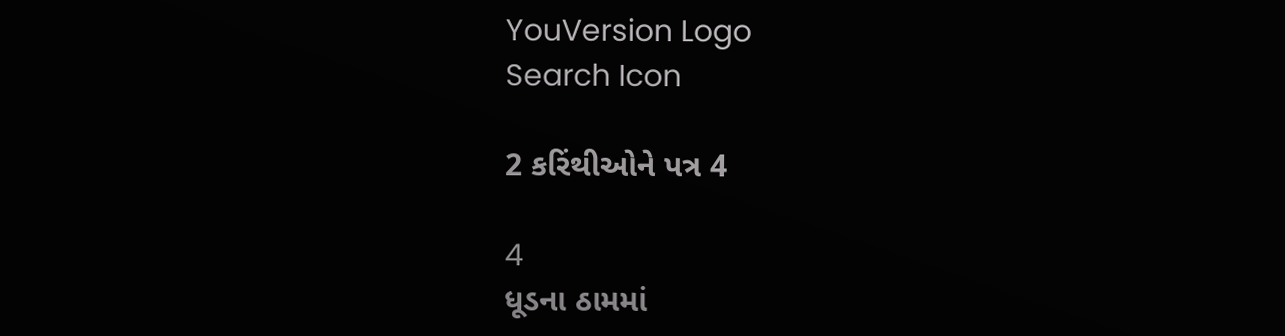YouVersion Logo
Search Icon

2 કરિંથીઓને પત્ર 4

4
ધૂડના ઠામમાં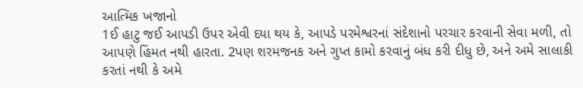આત્મિક ખજાનો
1ઈ હાટુ જઈ આપડી ઉપર એવી દયા થય કે, આપડે પરમેશ્વરનાં સંદેશાનો પરચાર કરવાની સેવા મળી, તો આપણે હિંમત નથી હારતા. 2પણ શરમજનક અને ગુપ્ત કામો કરવાનું બંધ કરી દીધુ છે, અને અમે સાલાકી કરતાં નથી કે અમે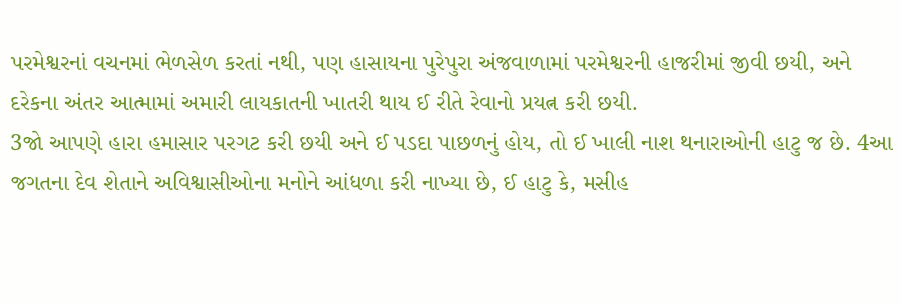પરમેશ્વરનાં વચનમાં ભેળસેળ કરતાં નથી, પણ હાસાયના પુરેપુરા અંજવાળામાં પરમેશ્વરની હાજરીમાં જીવી છયી, અને દરેકના અંતર આત્મામાં અમારી લાયકાતની ખાતરી થાય ઈ રીતે રેવાનો પ્રયત્ન કરી છયી.
3જો આપણે હારા હમાસાર પરગટ કરી છયી અને ઈ પડદા પાછળનું હોય, તો ઈ ખાલી નાશ થનારાઓની હાટુ જ છે. 4આ જગતના દેવ શેતાને અવિશ્વાસીઓના મનોને આંધળા કરી નાખ્યા છે, ઈ હાટુ કે, મસીહ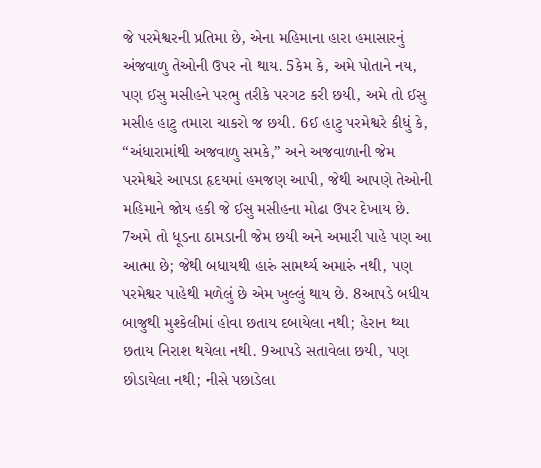જે પરમેશ્વરની પ્રતિમા છે, એના મહિમાના હારા હમાસારનું અંજવાળુ તેઓની ઉપર નો થાય. 5કેમ કે, અમે પોતાને નય, પણ ઈસુ મસીહને પરભુ તરીકે પરગટ કરી છયી, અમે તો ઈસુ મસીહ હાટુ તમારા ચાકરો જ છયી. 6ઈ હાટુ પરમેશ્વરે કીધું કે, “અંધારામાંથી અજવાળુ સમકે,” અને અજવાળાની જેમ પરમેશ્વરે આપડા હૃદયમાં હમજણ આપી, જેથી આપણે તેઓની મહિમાને જોય હકી જે ઈસુ મસીહના મોઢા ઉપર દેખાય છે.
7અમે તો ધૂડના ઠામડાની જેમ છયી અને અમારી પાહે પણ આ આત્મા છે; જેથી બધાયથી હારું સામર્થ્ય અમારું નથી, પણ પરમેશ્વર પાહેથી મળેલું છે એમ ખુલ્લું થાય છે. 8આપડે બધીય બાજુથી મુશ્કેલીમાં હોવા છતાય દબાયેલા નથી; હેરાન થ્યા છતાય નિરાશ થયેલા નથી. 9આપડે સતાવેલા છયી, પણ છોડાયેલા નથી; નીસે પછાડેલા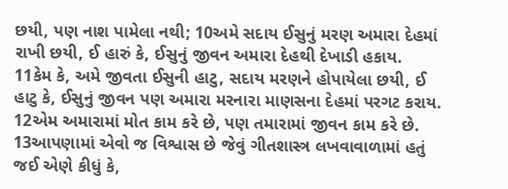છયી, પણ નાશ પામેલા નથી; 10અમે સદાય ઈસુનું મરણ અમારા દેહમાં રાખી છયી, ઈ હારું કે, ઈસુનું જીવન અમારા દેહથી દેખાડી હકાય.
11કેમ કે, અમે જીવતા ઈસુની હાટુ, સદાય મરણને હોપાયેલા છયી, ઈ હાટુ કે, ઈસુનું જીવન પણ અમારા મરનારા માણસના દેહમાં પરગટ કરાય. 12એમ અમારામાં મોત કામ કરે છે, પણ તમારામાં જીવન કામ કરે છે.
13આપણામાં એવો જ વિશ્વાસ છે જેવું ગીતશાસ્ત્ર લખવાવાળામાં હતું જઈ એણે કીધું કે,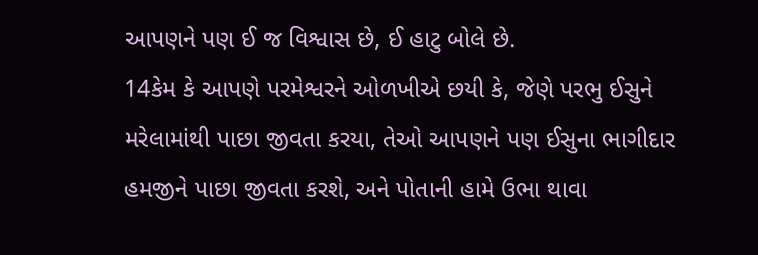આપણને પણ ઈ જ વિશ્વાસ છે, ઈ હાટુ બોલે છે.
14કેમ કે આપણે પરમેશ્વરને ઓળખીએ છયી કે, જેણે પરભુ ઈસુને મરેલામાંથી પાછા જીવતા કરયા, તેઓ આપણને પણ ઈસુના ભાગીદાર હમજીને પાછા જીવતા કરશે, અને પોતાની હામે ઉભા થાવા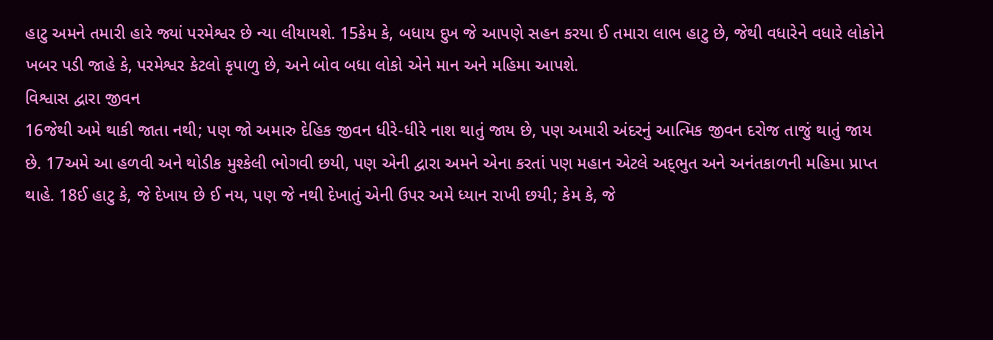હાટુ અમને તમારી હારે જ્યાં પરમેશ્વર છે ન્યા લીયાયશે. 15કેમ કે, બધાય દુખ જે આપણે સહન કરયા ઈ તમારા લાભ હાટુ છે, જેથી વધારેને વધારે લોકોને ખબર પડી જાહે કે, પરમેશ્વર કેટલો કૃપાળુ છે, અને બોવ બધા લોકો એને માન અને મહિમા આપશે.
વિશ્વાસ દ્વારા જીવન
16જેથી અમે થાકી જાતા નથી; પણ જો અમારુ દેહિક જીવન ધીરે-ધીરે નાશ થાતું જાય છે, પણ અમારી અંદરનું આત્મિક જીવન દરોજ તાજું થાતું જાય છે. 17અમે આ હળવી અને થોડીક મુશ્કેલી ભોગવી છયી, પણ એની દ્વારા અમને એના કરતાં પણ મહાન એટલે અદ્‍ભુત અને અનંતકાળની મહિમા પ્રાપ્ત થાહે. 18ઈ હાટુ કે, જે દેખાય છે ઈ નય, પણ જે નથી દેખાતું એની ઉપર અમે ધ્યાન રાખી છયી; કેમ કે, જે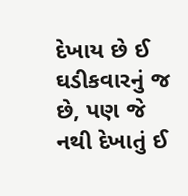દેખાય છે ઈ ઘડીકવારનું જ છે, પણ જે નથી દેખાતું ઈ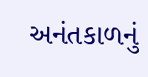અનંતકાળનું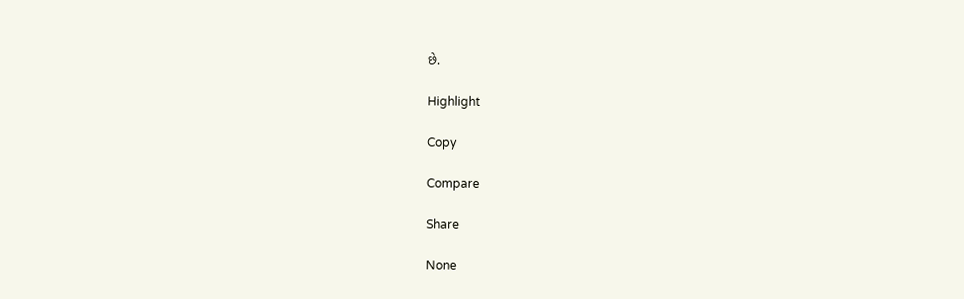છે.

Highlight

Copy

Compare

Share

None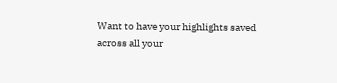Want to have your highlights saved across all your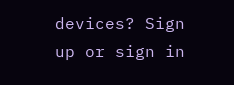devices? Sign up or sign in